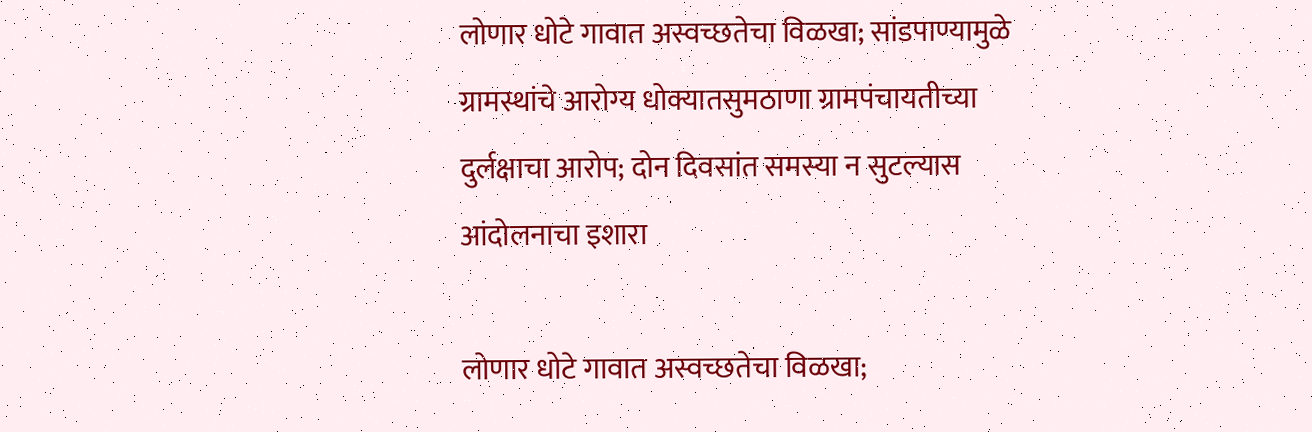लोणार धोटे गावात अस्वच्छतेचा विळखा; सांडपाण्यामुळे ग्रामस्थांचे आरोग्य धोक्यातसुमठाणा ग्रामपंचायतीच्या दुर्लक्षाचा आरोप; दोन दिवसांत समस्या न सुटल्यास आंदोलनाचा इशारा

लोणार धोटे गावात अस्वच्छतेचा विळखा;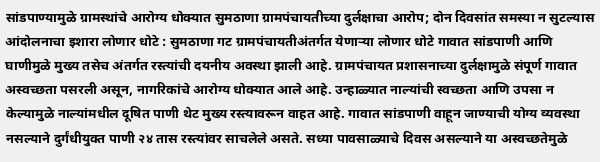सांडपाण्यामुळे ग्रामस्थांचे आरोग्य धोक्यात सुमठाणा ग्रामपंचायतीच्या दुर्लक्षाचा आरोप; दोन दिवसांत समस्या न सुटल्यास आंदोलनाचा इशारा लोणार धोटे : सुमठाणा गट ग्रामपंचायतीअंतर्गत येणाऱ्या लोणार धोटे गावात सांडपाणी आणि घाणीमुळे मुख्य तसेच अंतर्गत रस्त्यांची दयनीय अवस्था झाली आहे. ग्रामपंचायत प्रशासनाच्या दुर्लक्षामुळे संपूर्ण गावात अस्वच्छता पसरली असून, नागरिकांचे आरोग्य धोक्यात आले आहे. उन्हाळ्यात नाल्यांची स्वच्छता आणि उपसा न केल्यामुळे नाल्यांमधील दूषित पाणी थेट मुख्य रस्त्यावरून वाहत आहे. गावात सांडपाणी वाहून जाण्याची योग्य व्यवस्था नसल्याने दुर्गंधीयुक्त पाणी २४ तास रस्त्यांवर साचलेले असते. सध्या पावसाळ्याचे दिवस असल्याने या अस्वच्छतेमुळे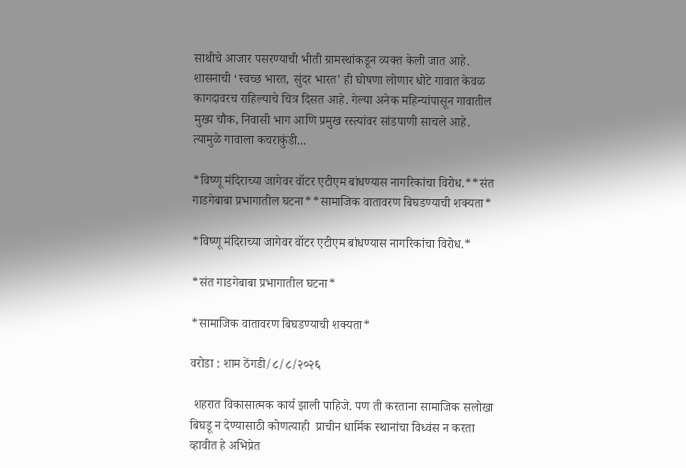साथीचे आजार पसरण्याची भीती ग्रामस्थांकडून व्यक्त केली जात आहे. शासनाची ‘स्वच्छ भारत, सुंदर भारत’ ही घोषणा लोणार धोटे गावात केवळ कागदावरच राहिल्याचे चित्र दिसत आहे. गेल्या अनेक महिन्यांपासून गावातील मुख्य चौक, निवासी भाग आणि प्रमुख रस्त्यांवर सांडपाणी साचले आहे. त्यामुळे गावाला कचराकुंडी...

*विष्णू मंदिराच्या जागेवर वॉटर एटीएम बांधण्यास नागरिकांचा विरोध.**संत गाडगेबाबा प्रभागातील घटना**सामाजिक वातावरण बिघडण्याची शक्यता*

*विष्णू मंदिराच्या जागेवर वॉटर एटीएम बांधण्यास नागरिकांचा विरोध.*

*संत गाडगेबाबा प्रभागातील घटना*

*सामाजिक वातावरण बिघडण्याची शक्यता*

वरोडा : शाम ठेंगडी/८/८/२०२६

 शहरात विकासात्मक कार्य झाली पाहिजे. पण ती करताना सामाजिक सलोखा बिघडू न देण्यासाठी कोणत्याही  प्राचीन धार्मिक स्थानांचा विध्वंस न करता व्हावीत हे अभिप्रेत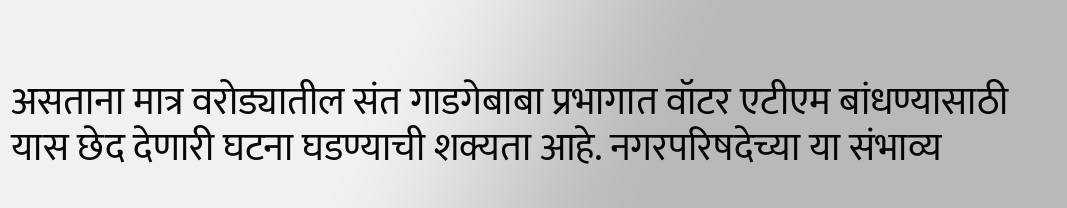असताना मात्र वरोड्यातील संत गाडगेबाबा प्रभागात वॉटर एटीएम बांधण्यासाठी यास छेद देणारी घटना घडण्याची शक्यता आहे. नगरपरिषदेच्या या संभाव्य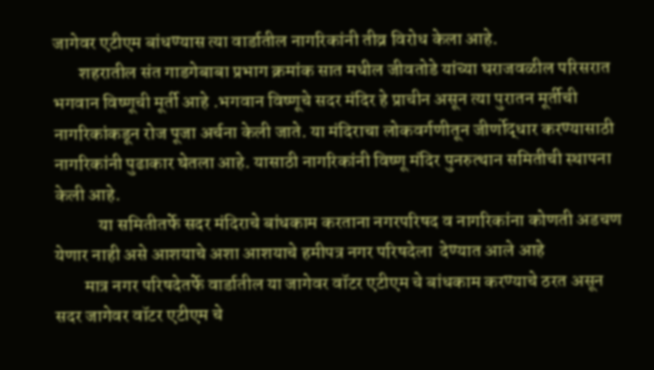जागेवर एटीएम बांधण्यास त्या वार्डातील नागरिकांनी तीव्र विरोध केला आहे.
       शहरातील संत गाडगेबाबा प्रभाग क्रमांक सात मधील जीवतोडे यांच्या घराजवळील परिसरात भगवान विष्णूची मूर्ती आहे .भगवान विष्णूचे सदर मंदिर हे प्राचीन असून त्या पुरातन मूर्तीची नागरिकांकडून रोज पूजा अर्चना केली जाते. या मंदिराचा लोकवर्गणीतून जीर्णोद्धार करण्यासाठी नागरिकांनी पुढाकार घेतला आहे. यासाठी नागरिकांनी विष्णू मंदिर पुनरुत्थान समितीची स्थापना केली आहे.
            या समितीतर्फे सदर मंदिराचे बांधकाम करताना नगरपरिषद व नागरिकांना कोणती अडचण येणार नाही असे आशयाचे अशा आशयाचे हमीपत्र नगर परिषदेला  देण्यात आले आहे
        मात्र नगर परिषदेतर्फे वार्डातील या जागेवर वॉटर एटीएम चे बांधकाम करण्याचे ठरत असून सदर जागेवर वॉटर एटीएम चे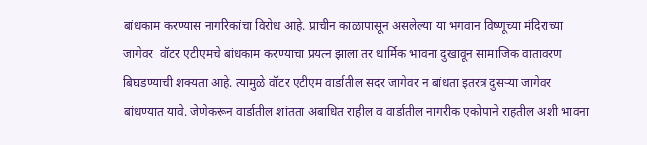बांधकाम करण्यास नागरिकांचा विरोध आहे. प्राचीन काळापासून असलेल्या या भगवान विष्णूच्या मंदिराच्या जागेवर  वॉटर एटीएमचे बांधकाम करण्याचा प्रयत्न झाला तर धार्मिक भावना दुखावून सामाजिक वातावरण बिघडण्याची शक्यता आहे. त्यामुळे वॉटर एटीएम वार्डातील सदर जागेवर न बांधता इतरत्र दुसऱ्या जागेवर बांधण्यात यावे. जेणेकरून वार्डातील शांतता अबाधित राहील व वार्डातील नागरीक एकोपाने राहतील अशी भावना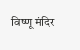विष्णू मंदिर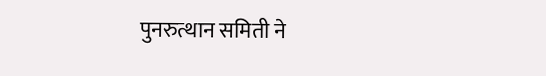पुनरुत्थान समिती ने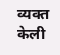व्यक्त केली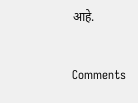आहे.


Comments